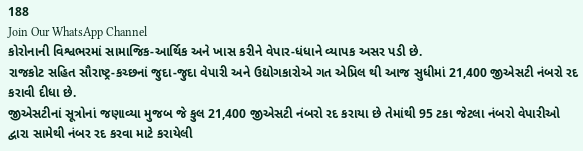188
Join Our WhatsApp Channel
કોરોનાની વિશ્વભરમાં સામાજિક-આર્થિક અને ખાસ કરીને વેપાર-ધંધાને વ્યાપક અસર પડી છે.
રાજકોટ સહિત સૌરાષ્ટ્ર-કચ્છનાં જુદા-જુદા વેપારી અને ઉદ્યોગકારોએ ગત એપ્રિલ થી આજ સુધીમાં 21,400 જીએસટી નંબરો રદ કરાવી દીધા છે.
જીએસટીનાં સૂત્રોનાં જણાવ્યા મુજબ જે કુલ 21,400 જીએસટી નંબરો રદ કરાયા છે તેમાંથી 95 ટકા જેટલા નંબરો વેપારીઓ દ્વારા સામેથી નંબર રદ કરવા માટે કરાયેલી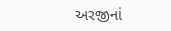અરજીનાં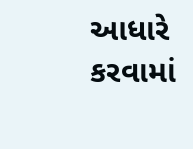આધારે કરવામાં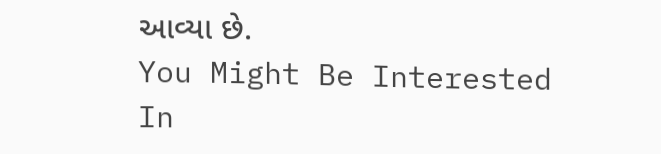આવ્યા છે.
You Might Be Interested In